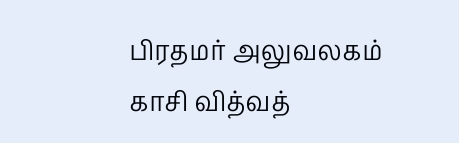பிரதமர் அலுவலகம்
காசி வித்வத்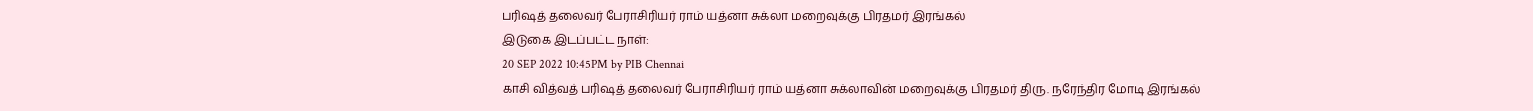பரிஷத் தலைவர் பேராசிரியர் ராம் யத்னா சுக்லா மறைவுக்கு பிரதமர் இரங்கல்
இடுகை இடப்பட்ட நாள்:
20 SEP 2022 10:45PM by PIB Chennai
காசி வித்வத் பரிஷத் தலைவர் பேராசிரியர் ராம் யத்னா சுக்லாவின் மறைவுக்கு பிரதமர் திரு. நரேந்திர மோடி இரங்கல்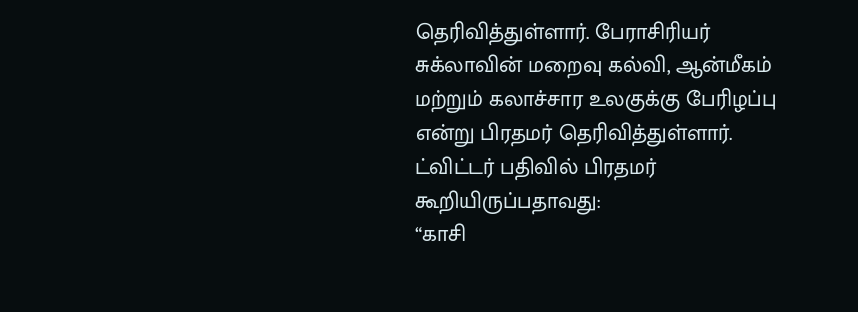தெரிவித்துள்ளார். பேராசிரியர் சுக்லாவின் மறைவு கல்வி, ஆன்மீகம் மற்றும் கலாச்சார உலகுக்கு பேரிழப்பு என்று பிரதமர் தெரிவித்துள்ளார்.
ட்விட்டர் பதிவில் பிரதமர் கூறியிருப்பதாவது:
“காசி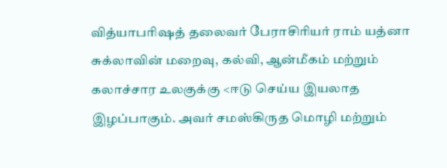வித்யாபரிஷத் தலைவர் பேராசிரியர் ராம் யத்னா சுக்லாவின் மறைவு, கல்வி, ஆன்மீகம் மற்றும் கலாச்சார உலகுக்கு <ஈடு செய்ய இயலாத இழப்பாகும். அவர் சமஸ்கிருத மொழி மற்றும்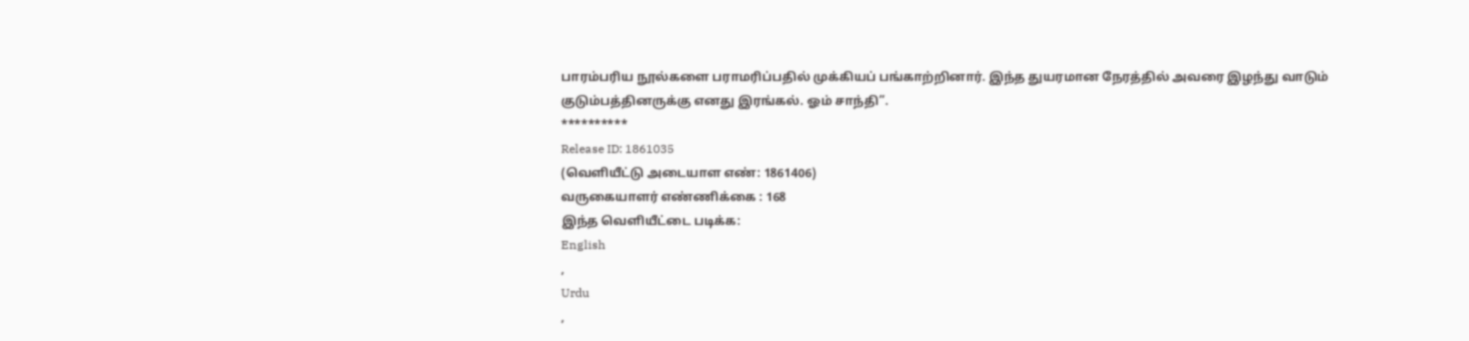பாரம்பரிய நூல்களை பராமரிப்பதில் முக்கியப் பங்காற்றினார். இந்த துயரமான நேரத்தில் அவரை இழந்து வாடும் குடும்பத்தினருக்கு எனது இரங்கல். ஓம் சாந்தி”.
**********
Release ID: 1861035
(வெளியீட்டு அடையாள எண்: 1861406)
வருகையாளர் எண்ணிக்கை : 168
இந்த வெளியீட்டை படிக்க:
English
,
Urdu
,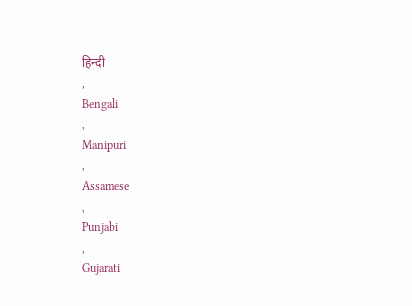हिन्दी
,
Bengali
,
Manipuri
,
Assamese
,
Punjabi
,
Gujarati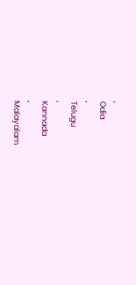,
Odia
,
Telugu
,
Kannada
,
Malayalam